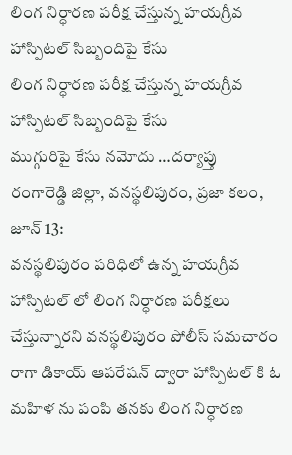లింగ నిర్ధారణ పరీక్ష చేస్తున్న హయగ్రీవ హాస్పిటల్ సిబ్బందిపై కేసు
లింగ నిర్ధారణ పరీక్ష చేస్తున్న హయగ్రీవ హాస్పిటల్ సిబ్బందిపై కేసు
ముగ్గురిపై కేసు నమోదు …దర్యాప్తు
రంగారెడ్డి జిల్లా, వనస్థలిపురం, ప్రజా కలం, జూన్ 13:
వనస్థలిపురం పరిధిలో ఉన్న హయగ్రీవ హాస్పిటల్ లో లింగ నిర్ధారణ పరీక్షలు చేస్తున్నారని వనస్థలిపురం పోలీస్ సమచారం రాగా డికాయ్ ఆపరేషన్ ద్వారా హాస్పిటల్ కి ఓ మహిళ ను పంపి తనకు లింగ నిర్ధారణ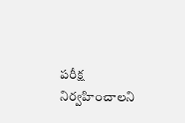పరీక్ష నిర్వహించాలని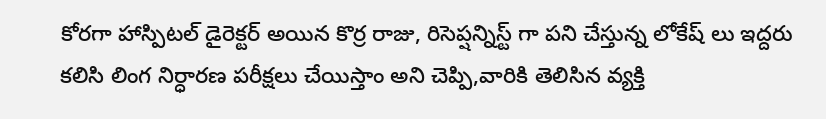కోరగా హాస్పిటల్ డైరెక్టర్ అయిన కొర్ర రాజు, రిసెప్షన్నిస్ట్ గా పని చేస్తున్న లోకేష్ లు ఇద్దరు కలిసి లింగ నిర్ధారణ పరీక్షలు చేయిస్తాం అని చెప్పి,వారికి తెలిసిన వ్యక్తి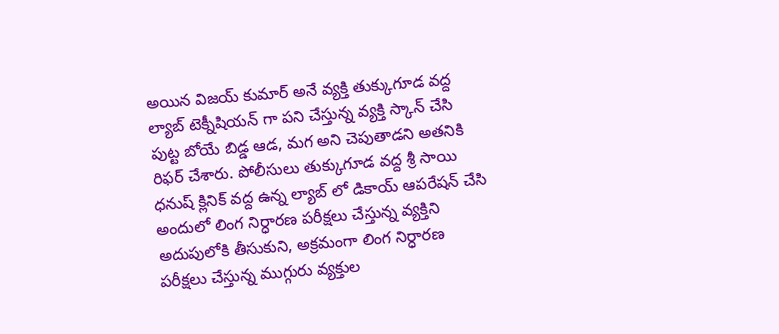అయిన విజయ్ కుమార్ అనే వ్యక్తి తుక్కుగూడ వద్ద ల్యాబ్ టెక్నీషియన్ గా పని చేస్తున్న వ్యక్తి స్కాన్ చేసి పుట్ట బోయే బిడ్డ ఆడ, మగ అని చెపుతాడని అతనికి రిఫర్ చేశారు. పోలీసులు తుక్కుగూడ వద్ద శ్రీ సాయి ధనుష్ క్లినిక్ వద్ద ఉన్న ల్యాబ్ లో డికాయ్ ఆపరేషన్ చేసి అందులో లింగ నిర్ధారణ పరీక్షలు చేస్తున్న వ్యక్తిని అదుపులోకి తీసుకుని, అక్రమంగా లింగ నిర్ధారణ పరీక్షలు చేస్తున్న ముగ్గురు వ్యక్తుల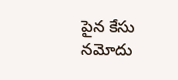పైన కేసు నమోదు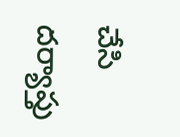చేసి దర్యాప్తు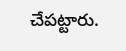చేపట్టారు.